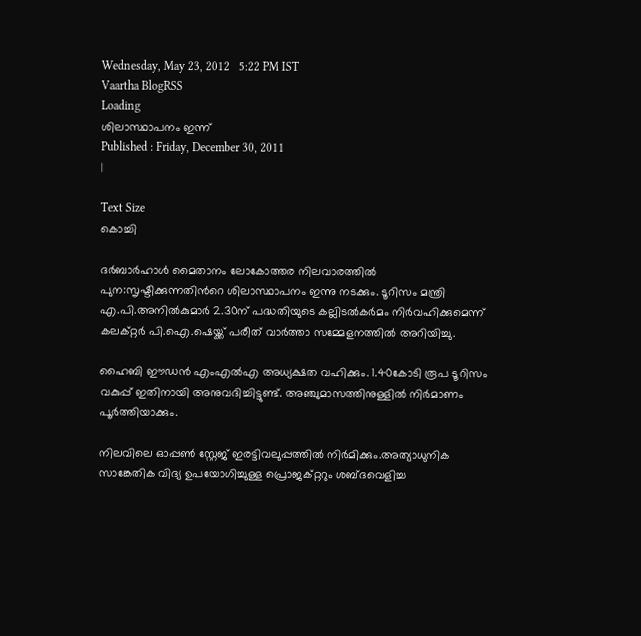Wednesday, May 23, 2012   5:22 PM IST
Vaartha BlogRSS
Loading
ശിലാസ്ഥാപനം ഇന്ന്
Published : Friday, December 30, 2011
|

Text Size
കൊച്ചി

ദര്‍ബാര്‍ഹാള്‍ മൈതാനം ലോകോത്തര നിലവാരത്തില്‍ പുന:സൃഷ്ടിക്കുന്നതിന്‍റെ ശിലാസ്ഥാപനം ഇന്നു നടക്കും. ടൂറിസം മന്ത്രി എ.പി.അനില്‍കുമാര്‍ 2.30ന് പദ്ധതിയുടെ കല്ലിടല്‍കര്‍മം നിര്‍വഹിക്കുമെന്ന് കലക്റ്റര്‍ പി.ഐ.ഷെയ്ക്ക് പരീത് വാര്‍ത്താ സമ്മേളനത്തില്‍ അറിയിച്ചു.

ഹൈബി ഈഡന്‍ എംഎല്‍എ അധ്യക്ഷത വഹിക്കും. 1.40കോടി രൂപ ടൂറിസം വകുപ്പ് ഇതിനായി അനുവദിച്ചിട്ടുണ്ട്. അഞ്ചുമാസത്തിനുള്ളില്‍ നിര്‍മാണം പൂര്‍ത്തിയാക്കും.

നിലവിലെ ഓപ്പണ്‍ സ്റ്റേജ് ഇരട്ടിവലുപ്പത്തില്‍ നിര്‍മിക്കും.അത്യാധുനിക സാങ്കേതിക വിദ്യ ഉപയോഗിച്ചുള്ള പ്രൊജക്റ്ററും ശബ്ദവെളിച്ച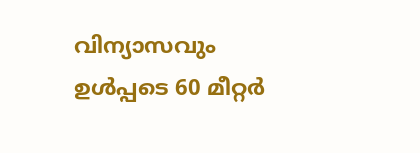വിന്യാസവും ഉള്‍പ്പടെ 60 മീറ്റര്‍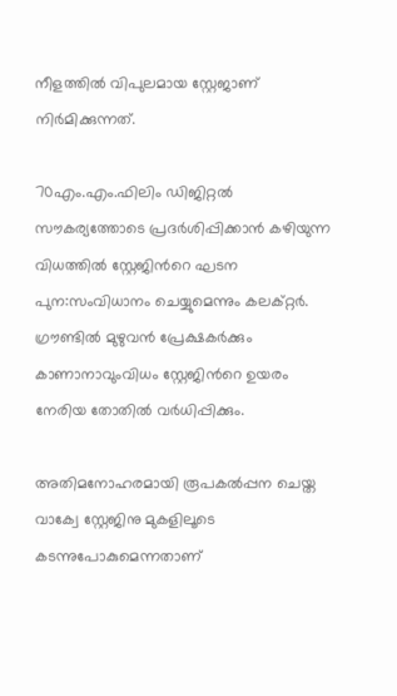നീളത്തില്‍ വിപുലമായ സ്റ്റേജാണ് നിര്‍മിക്കുന്നത്.

70എം.എം.ഫിലിം ഡിജിറ്റല്‍ സൗകര്യത്തോടെ പ്രദര്‍ശിപ്പിക്കാന്‍ കഴിയുന്ന വിധത്തില്‍ സ്റ്റേജിന്‍റെ ഘടന പുന:സംവിധാനം ചെയ്യുമെന്നും കലക്റ്റര്‍. ഗ്രൗണ്ടില്‍ മുഴുവന്‍ പ്രേക്ഷകര്‍ക്കും കാണാനാവുംവിധം സ്റ്റേജിന്‍റെ ഉയരം നേരിയ തോതില്‍ വര്‍ധിപ്പിക്കും.

അതിമനോഹരമായി രൂപകല്‍പ്പന ചെയ്ത വാക്വേ സ്റ്റേജിനു മുകളിലൂടെ കടന്നുപോകുമെന്നതാണ്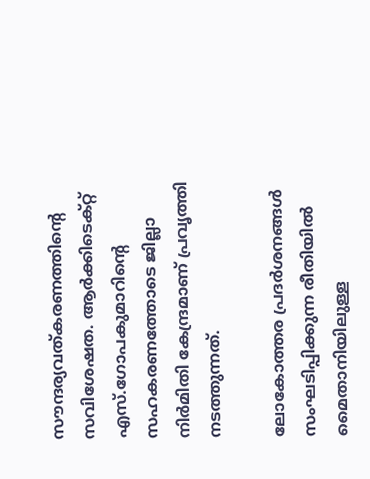സൗന്ദര്യവത്കരണത്തിന്‍റെ സവിശേഷത. ആര്‍ക്കിടെക്റ്റ് എസ്.ഗോപകുമാറിന്‍റെ സഹകരണത്തോടെ ജില്ലാ നിര്‍മിതി കേന്ദ്രമാണ് പ്രവൃത്തി നടത്തുന്നത്.

ലോകോത്തര പ്രദര്‍ശനങ്ങള്‍ സംഘടിപ്പിക്കുന്ന രീതിയില്‍ മൈതാനിയിലുള്ള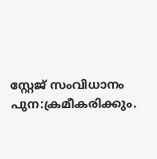സ്റ്റേജ് സംവിധാനം പുന:ക്രമീകരിക്കും.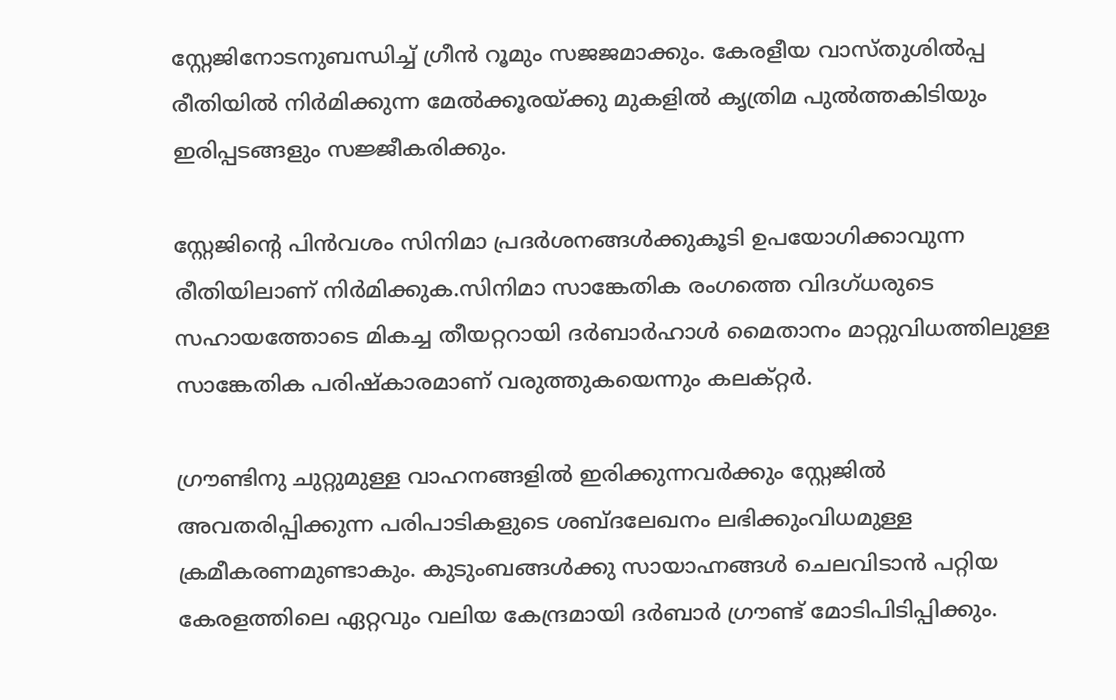സ്റ്റേജിനോടനുബന്ധിച്ച് ഗ്രീന്‍ റൂമും സജജമാക്കും. കേരളീയ വാസ്തുശില്‍പ്പ രീതിയില്‍ നിര്‍മിക്കുന്ന മേല്‍ക്കൂരയ്ക്കു മുകളില്‍ കൃത്രിമ പുല്‍ത്തകിടിയും ഇരിപ്പടങ്ങളും സജ്ജീകരിക്കും.

സ്റ്റേജിന്‍റെ പിന്‍വശം സിനിമാ പ്രദര്‍ശനങ്ങള്‍ക്കുകൂടി ഉപയോഗിക്കാവുന്ന രീതിയിലാണ് നിര്‍മിക്കുക.സിനിമാ സാങ്കേതിക രംഗത്തെ വിദഗ്ധരുടെ സഹായത്തോടെ മികച്ച തീയറ്ററായി ദര്‍ബാര്‍ഹാള്‍ മൈതാനം മാറ്റുവിധത്തിലുള്ള സാങ്കേതിക പരിഷ്കാരമാണ് വരുത്തുകയെന്നും കലക്റ്റര്‍.

ഗ്രൗണ്ടിനു ചുറ്റുമുള്ള വാഹനങ്ങളില്‍ ഇരിക്കുന്നവര്‍ക്കും സ്റ്റേജില്‍ അവതരിപ്പിക്കുന്ന പരിപാടികളുടെ ശബ്ദലേഖനം ലഭിക്കുംവിധമുള്ള ക്രമീകരണമുണ്ടാകും. കുടുംബങ്ങള്‍ക്കു സായാഹ്നങ്ങള്‍ ചെലവിടാന്‍ പറ്റിയ കേരളത്തിലെ ഏറ്റവും വലിയ കേന്ദ്രമായി ദര്‍ബാര്‍ ഗ്രൗണ്ട് മോടിപിടിപ്പിക്കും.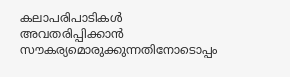കലാപരിപാടികള്‍ അവതരിപ്പിക്കാന്‍ സൗകര്യമൊരുക്കുന്നതിനോടൊപ്പം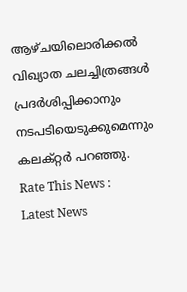ആഴ്ചയിലൊരിക്കല്‍ വിഖ്യാത ചലച്ചിത്രങ്ങള്‍ പ്രദര്‍ശിപ്പിക്കാനും നടപടിയെടുക്കുമെന്നും കലക്റ്റര്‍ പറഞ്ഞു.
Rate This News :
Latest News